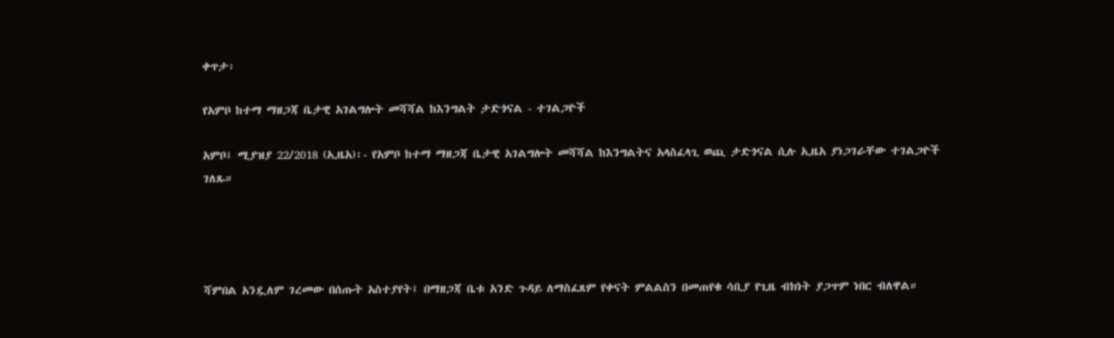ቀጥታ፡

የአምቦ ከተማ ማዘጋጃ ቤታዊ አገልግሎት መሻሻል ከእንግልት ታድጎናል - ተገልጋዮች

አምቦ፤ ሚያዝያ 22/2018 (ኢዜአ)፡- የአምቦ ከተማ ማዘጋጃ ቤታዊ አገልግሎት መሻሻል ከእንግልትና አላስፈላጊ ወጪ ታድጎናል ሲሉ ኢዜአ ያነጋገራቸው ተገልጋዮች ገለጹ።




ሻምበል አንዷለም ገረመው በሰጡት አስተያየት፤ በማዘጋጃ ቤቱ አንድ ጉዳይ ለማስፈጸም የቀናት ምልልስን በመጠየቁ ሳቢያ የጊዜ ብክነት ያጋጥም ነበር ብለዋል።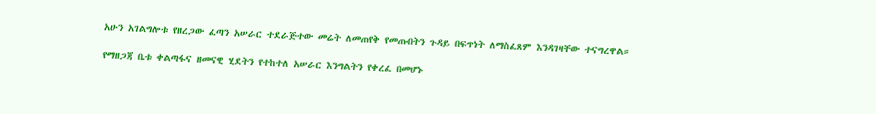አሁን አገልግሎቱ የዘረጋው ፈጣን አሠራር ተደራጅተው መሬት ለመጠየቅ የመጡበትን ጉዳይ በፍጥነት ለማስፈጸም እንዳገዛቸው ተናግረዋል።

የማዘጋጃ ቤቱ ቀልጣፋና ዘመናዊ ሂደትን የተከተለ አሠራር እንግልትን የቀረፈ በመሆኑ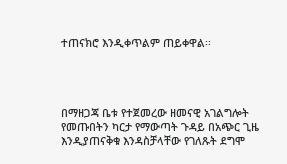ተጠናክሮ እንዲቀጥልም ጠይቀዋል፡፡




በማዘጋጃ ቤቱ የተጀመረው ዘመናዊ አገልግሎት የመጡበትን ካርታ የማውጣት ጉዳይ በአጭር ጊዜ እንዲያጠናቅቁ እንዳስቻላቸው የገለጹት ደግሞ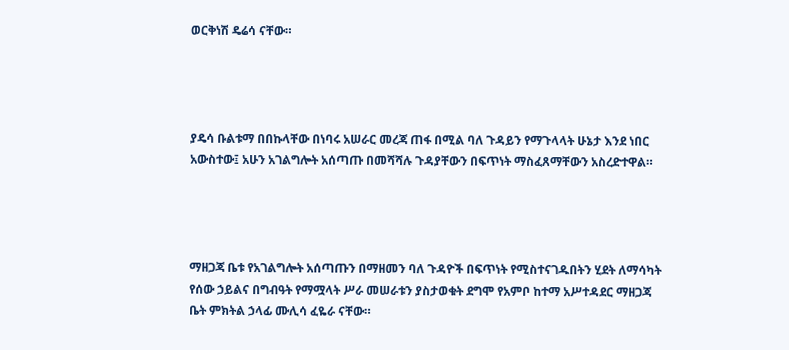ወርቅነሽ ዴሬሳ ናቸው።




ያዴሳ ቡልቱማ በበኩላቸው በነባሩ አሠራር መረጃ ጠፋ በሚል ባለ ጉዳይን የማጉላላት ሁኔታ እንደ ነበር አውስተው፤ አሁን አገልግሎት አሰጣጡ በመሻሻሉ ጉዳያቸውን በፍጥነት ማስፈጸማቸውን አስረድተዋል።




ማዘጋጃ ቤቱ የአገልግሎት አሰጣጡን በማዘመን ባለ ጉዳዮች በፍጥነት የሚስተናገዱበትን ሂደት ለማሳካት የሰው ኃይልና በግብዓት የማሟላት ሥራ መሠራቱን ያስታወቁት ደግሞ የአምቦ ከተማ አሥተዳደር ማዘጋጃ ቤት ምክትል ኃላፊ ሙሊሳ ፈዬራ ናቸው።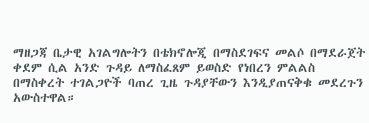ማዘጋጃ ቤታዊ አገልግሎትን በቴክኖሎጂ በማስደገፍና መልሶ በማደራጀት ቀደም ሲል አንድ ጉዳይ ለማስፈጸም ይወስድ የነበረን ምልልስ በማስቀረት ተገልጋዮች ባጠረ ጊዜ ጉዳያቸውን እንዲያጠናቅቁ መደረጉን አውስተዋል።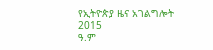የኢትዮጵያ ዜና አገልግሎት
2015
ዓ.ም